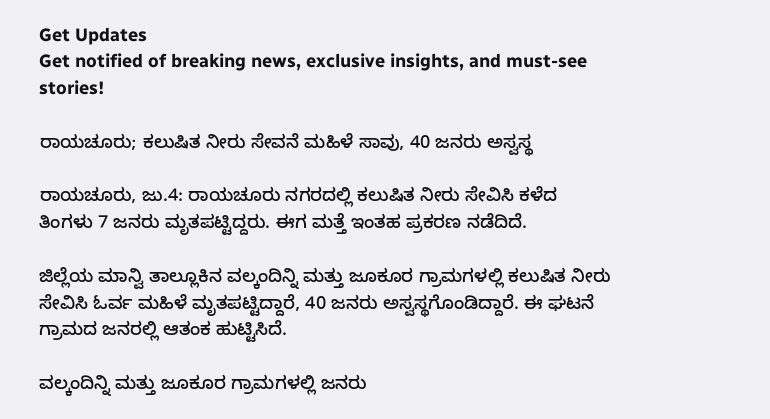Get Updates
Get notified of breaking news, exclusive insights, and must-see stories!

ರಾಯಚೂರು; ಕಲುಷಿತ ನೀರು ಸೇವನೆ ಮಹಿಳೆ ಸಾವು, 40 ಜನರು ಅಸ್ವಸ್ಥ

ರಾಯಚೂರು, ಜು.4: ರಾಯಚೂರು ನಗರದಲ್ಲಿ ಕಲುಷಿತ ನೀರು ಸೇವಿಸಿ ಕಳೆದ ತಿಂಗಳು 7 ಜನರು ಮೃತಪಟ್ಟಿದ್ದರು. ಈಗ ಮತ್ತೆ ಇಂತಹ ಪ್ರಕರಣ ನಡೆದಿದೆ.

ಜಿಲ್ಲೆಯ ಮಾನ್ವಿ ತಾಲ್ಲೂಕಿನ ವಲ್ಕಂದಿನ್ನಿ ಮತ್ತು ಜೂಕೂರ ಗ್ರಾಮಗಳಲ್ಲಿ ಕಲುಷಿತ ನೀರು ಸೇವಿಸಿ ಓರ್ವ ಮಹಿಳೆ ಮೃತಪಟ್ಟಿದ್ದಾರೆ, 40 ಜನರು ಅಸ್ವಸ್ಥಗೊಂಡಿದ್ದಾರೆ. ಈ ಘಟನೆ ಗ್ರಾಮದ ಜನರಲ್ಲಿ ಆತಂಕ ಹುಟ್ಟಿಸಿದೆ.

ವಲ್ಕಂದಿನ್ನಿ ಮತ್ತು ಜೂಕೂರ ಗ್ರಾಮಗಳಲ್ಲಿ ಜನರು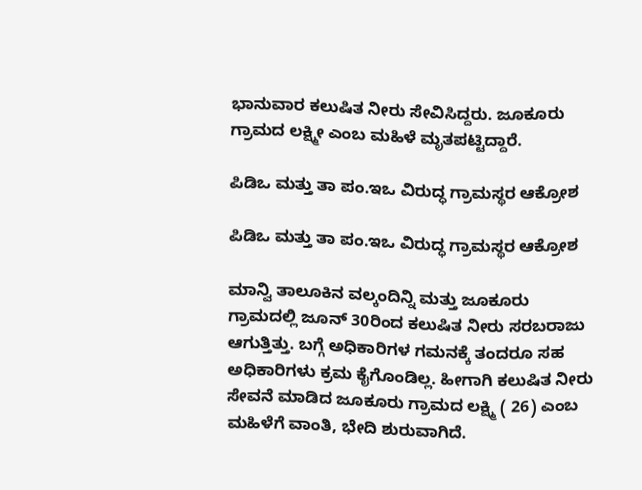ಭಾನುವಾರ ಕಲುಷಿತ ನೀರು ಸೇವಿಸಿದ್ದರು. ಜೂಕೂರು ಗ್ರಾಮದ ಲಕ್ಷ್ಮೀ ಎಂಬ ಮಹಿಳೆ ಮೃತಪಟ್ಟಿದ್ದಾರೆ.

ಪಿಡಿಒ ‌ಮತ್ತು ತಾ ಪಂ.ಇಒ ವಿರುದ್ಧ ಗ್ರಾಮಸ್ಥರ ಆಕ್ರೋಶ

ಪಿಡಿಒ ‌ಮತ್ತು ತಾ ಪಂ.ಇಒ ವಿರುದ್ಧ ಗ್ರಾಮಸ್ಥರ ಆಕ್ರೋಶ

ಮಾನ್ವಿ ತಾಲೂಕಿನ ವಲ್ಕಂದಿನ್ನಿ ಮತ್ತು ಜೂಕೂರು ಗ್ರಾಮದಲ್ಲಿ ಜೂನ್ 30ರಿಂದ ಕಲುಷಿತ ನೀರು ಸರಬರಾಜು ಆಗುತ್ತಿತ್ತು. ಬಗ್ಗೆ ಅಧಿಕಾರಿಗಳ ಗಮನಕ್ಕೆ ತಂದರೂ ಸಹ ಅಧಿಕಾರಿಗಳು ಕ್ರಮ ಕೈಗೊಂಡಿಲ್ಲ. ಹೀಗಾಗಿ ಕಲುಷಿತ ‌ನೀರು ಸೇವನೆ ಮಾಡಿದ ಜೂಕೂರು ಗ್ರಾಮದ ‌ಲಕ್ಷ್ಮಿ ( 26) ಎಂಬ ಮಹಿಳೆಗೆ ವಾಂತಿ, ಭೇದಿ ಶುರುವಾಗಿದೆ.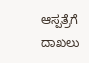ಆಸ್ಪತ್ರೆಗೆ ದಾಖಲು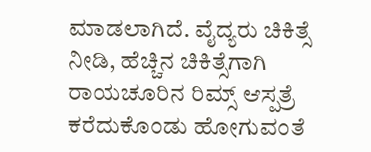ಮಾಡಲಾಗಿದೆ. ವೈದ್ಯರು ‌ಚಿಕಿತ್ಸೆ‌ ನೀಡಿ, ಹೆಚ್ಚಿನ ‌ಚಿಕಿತ್ಸೆಗಾಗಿ ರಾಯಚೂರಿನ ರಿಮ್ಸ್ ‌ಆಸ್ಪತ್ರೆ ಕರೆದುಕೊಂಡು ಹೋಗುವಂತೆ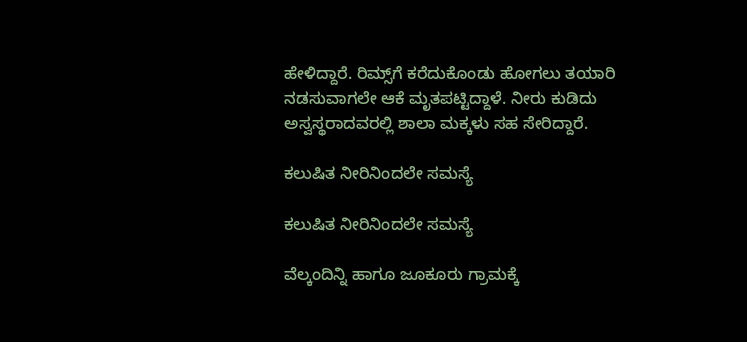ಹೇಳಿದ್ದಾರೆ. ರಿಮ್ಸ್‌ಗೆ ಕರೆದುಕೊಂಡು ಹೋಗಲು ತಯಾರಿ ನಡಸುವಾಗಲೇ ಆಕೆ ಮೃತಪಟ್ಟಿದ್ದಾಳೆ. ನೀರು ಕುಡಿದು ಅಸ್ವಸ್ಥರಾದವರಲ್ಲಿ ಶಾಲಾ ಮಕ್ಕಳು ಸಹ ಸೇರಿದ್ದಾರೆ.

ಕಲುಷಿತ ನೀರಿನಿಂದಲೇ ಸಮಸ್ಯೆ

ಕಲುಷಿತ ನೀರಿನಿಂದಲೇ ಸಮಸ್ಯೆ

ವೆಲ್ಕಂದಿನ್ನಿ ಹಾಗೂ ಜೂಕೂರು ಗ್ರಾಮಕ್ಕೆ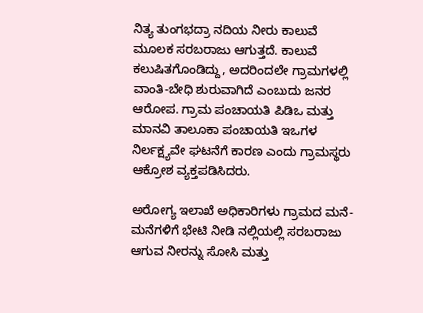ನಿತ್ಯ ತುಂಗಭದ್ರಾ ನದಿಯ ‌ನೀರು‌ ಕಾಲುವೆ ಮೂಲಕ ಸರಬರಾಜು ‌ಆಗುತ್ತದೆ. ಕಾಲುವೆ ಕಲುಷಿತಗೊಂಡಿದ್ದು, ಅದರಿಂದಲೇ ಗ್ರಾಮಗಳಲ್ಲಿ ವಾಂತಿ-ಬೇಧಿ ಶುರುವಾಗಿದೆ ಎಂಬುದು ಜನರ ಆರೋಪ. ಗ್ರಾಮ ಪಂಚಾಯತಿ ಪಿಡಿಒ ಮತ್ತು ಮಾನವಿ ತಾಲೂಕಾ ಪಂಚಾಯತಿ ಇಒಗಳ ನಿರ್ಲಕ್ಷ್ಯವೇ ಘಟನೆಗೆ ಕಾರಣ ಎಂದು ಗ್ರಾಮಸ್ಥರು ಆಕ್ರೋಶ ವ್ಯಕ್ತಪಡಿಸಿದರು.

ಅರೋಗ್ಯ ‌ಇಲಾಖೆ ಅಧಿಕಾರಿಗಳು ಗ್ರಾಮದ ಮನೆ- ಮನೆಗಳಿಗೆ ಭೇಟಿ ‌ನೀಡಿ ನಲ್ಲಿಯಲ್ಲಿ ಸರಬರಾಜು ಆಗುವ ನೀರನ್ನು ಸೋಸಿ ಮತ್ತು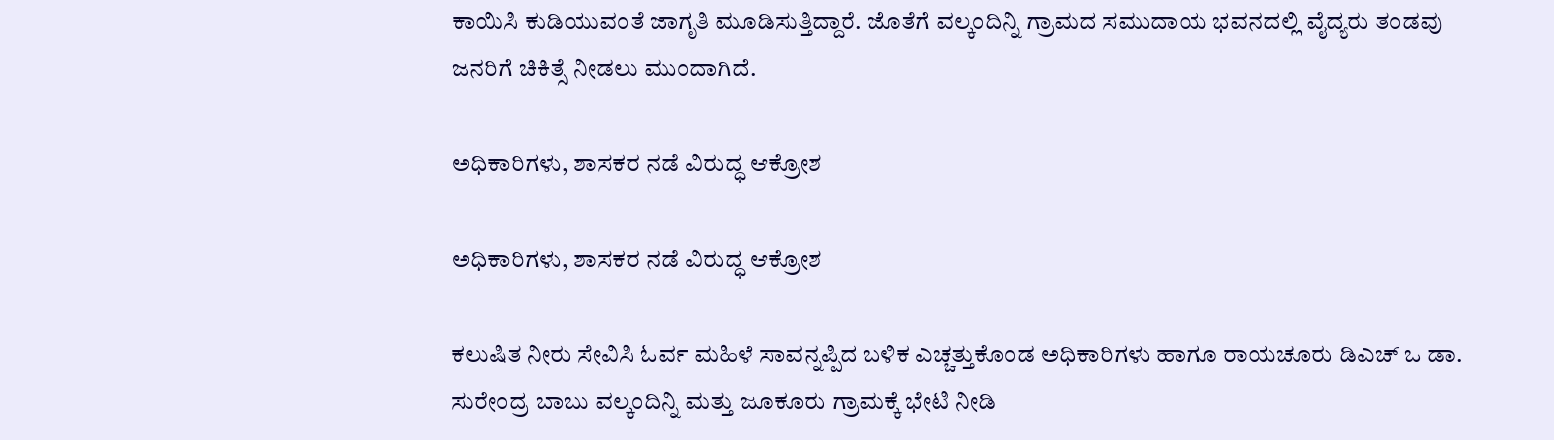ಕಾಯಿಸಿ ಕುಡಿಯುವಂತೆ ಜಾಗೃತಿ ಮೂಡಿಸುತ್ತಿದ್ದಾರೆ. ಜೊತೆಗೆ ವಲ್ಕಂದಿನ್ನಿ ‌ಗ್ರಾಮದ ಸಮುದಾಯ ಭವನದಲ್ಲಿ ವೈದ್ಯರು ತಂಡವು ಜನರಿಗೆ ಚಿಕಿತ್ಸೆ ‌ನೀಡಲು ಮುಂದಾಗಿದೆ.

ಅಧಿಕಾರಿಗಳು, ಶಾಸಕರ ನಡೆ ವಿರುದ್ಧ ಆಕ್ರೋಶ

ಅಧಿಕಾರಿಗಳು, ಶಾಸಕರ ನಡೆ ವಿರುದ್ಧ ಆಕ್ರೋಶ

ಕಲುಷಿತ ನೀರು ಸೇವಿಸಿ ಓರ್ವ ಮಹಿಳೆ ಸಾವನ್ನಪ್ಪಿದ ಬಳಿಕ ಎಚ್ಚತ್ತುಕೊಂಡ ಅಧಿಕಾರಿಗಳು ‌ಹಾಗೂ ರಾಯಚೂರು ಡಿಎಚ್ ಒ ಡಾ. ಸುರೇಂದ್ರ ಬಾಬು ವಲ್ಕಂದಿನ್ನಿ ಮತ್ತು ಜೂಕೂರು ಗ್ರಾಮಕ್ಕೆ ಭೇಟಿ ನೀಡಿ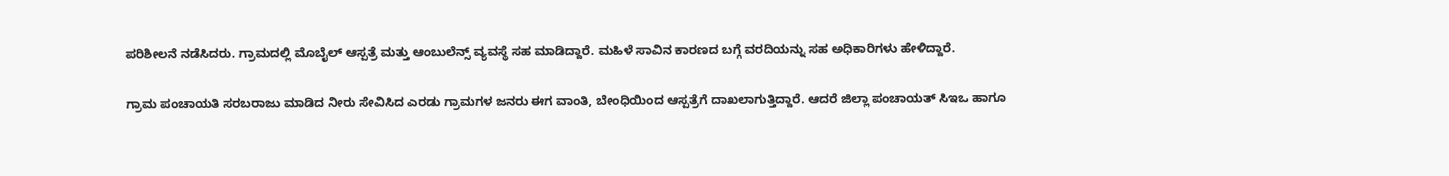ಪರಿಶೀಲನೆ ‌ನಡೆಸಿದರು. ಗ್ರಾಮದಲ್ಲಿ ಮೊಬೈಲ್ ಆಸ್ಪತ್ರೆ ಮತ್ತು ಆಂಬುಲೆನ್ಸ್ ವ್ಯವಸ್ಥೆ ಸಹ ಮಾಡಿದ್ದಾರೆ. ಮಹಿಳೆ ಸಾವಿನ ಕಾರಣದ ಬಗ್ಗೆ ವರದಿಯನ್ನು ಸಹ ಅಧಿಕಾರಿಗಳು ಹೇಳಿದ್ದಾರೆ.

ಗ್ರಾಮ ಪಂಚಾಯತಿ ಸರಬರಾಜು ಮಾಡಿದ ನೀರು ಸೇವಿಸಿದ ಎರಡು ಗ್ರಾಮಗಳ ಜನರು ಈಗ ವಾಂತಿ, ಬೇಂಧಿಯಿಂದ ಆಸ್ಪತ್ರೆಗೆ ದಾಖಲಾಗುತ್ತಿದ್ದಾರೆ. ಆದರೆ ಜಿಲ್ಲಾ ಪಂಚಾಯತ್ ಸಿಇಒ ಹಾಗೂ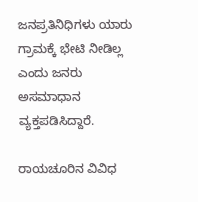ಜನಪ್ರತಿನಿಧಿಗಳು ಯಾರು ಗ್ರಾಮಕ್ಕೆ ಭೇಟಿ ನೀಡಿಲ್ಲ ಎಂದು ಜನರು ಅಸಮಾಧಾನ ವ್ಯಕ್ತಪಡಿಸಿದ್ದಾರೆ.

ರಾಯಚೂರಿನ ವಿವಿಧ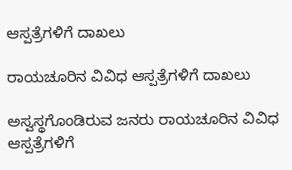ಆಸ್ಪತ್ರೆಗಳಿಗೆ ದಾಖಲು

ರಾಯಚೂರಿನ ವಿವಿಧ ಆಸ್ಪತ್ರೆಗಳಿಗೆ ದಾಖಲು

ಅಸ್ವಸ್ಥಗೊಂಡಿರುವ ಜನರು ರಾಯಚೂರಿನ ವಿವಿಧ ಆಸ್ಪತ್ರೆಗಳಿಗೆ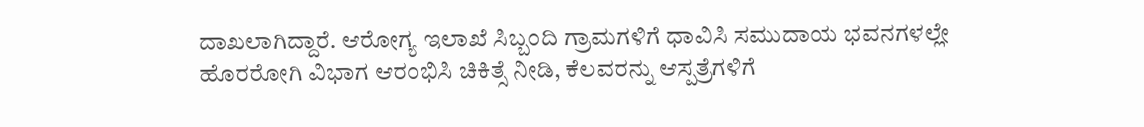ದಾಖಲಾಗಿದ್ದಾರೆ. ಆರೋಗ್ಯ ಇಲಾಖೆ ಸಿಬ್ಬಂದಿ ಗ್ರಾಮಗಳಿಗೆ ಧಾವಿಸಿ ಸಮುದಾಯ ಭವನಗಳಲ್ಲೇ ಹೊರರೋಗಿ ವಿಭಾಗ ಆರಂಭಿಸಿ ಚಿಕಿತ್ಸೆ ನೀಡಿ, ಕೆಲವರನ್ನು ಆಸ್ಪತ್ರೆಗಳಿಗೆ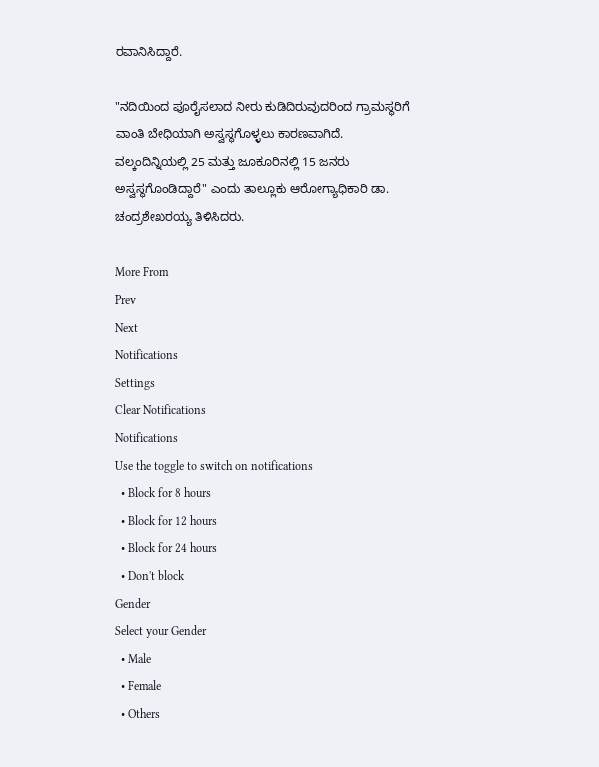ರವಾನಿಸಿದ್ದಾರೆ.

"ನದಿಯಿಂದ ಪೂರೈಸಲಾದ ನೀರು ಕುಡಿದಿರುವುದರಿಂದ ಗ್ರಾಮಸ್ಥರಿಗೆ ವಾಂತಿ ಬೇಧಿಯಾಗಿ ಅಸ್ವಸ್ಥಗೊಳ್ಳಲು ಕಾರಣವಾಗಿದೆ. ವಲ್ಕಂದಿನ್ನಿಯಲ್ಲಿ 25 ಮತ್ತು ಜೂಕೂರಿನಲ್ಲಿ 15 ಜನರು ಅಸ್ವಸ್ಥಗೊಂಡಿದ್ದಾರೆ" ಎಂದು ತಾಲ್ಲೂಕು ಆರೋಗ್ಯಾಧಿಕಾರಿ ಡಾ. ಚಂದ್ರಶೇಖರಯ್ಯ ತಿಳಿಸಿದರು.

More From
Prev
Next
Notifications
Settings
Clear Notifications
Notifications
Use the toggle to switch on notifications
  • Block for 8 hours
  • Block for 12 hours
  • Block for 24 hours
  • Don't block
Gender
Select your Gender
  • Male
  • Female
  • Others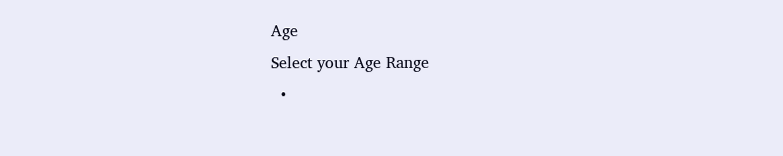Age
Select your Age Range
  •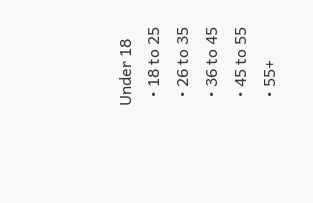Under 18
  • 18 to 25
  • 26 to 35
  • 36 to 45
  • 45 to 55
  • 55+